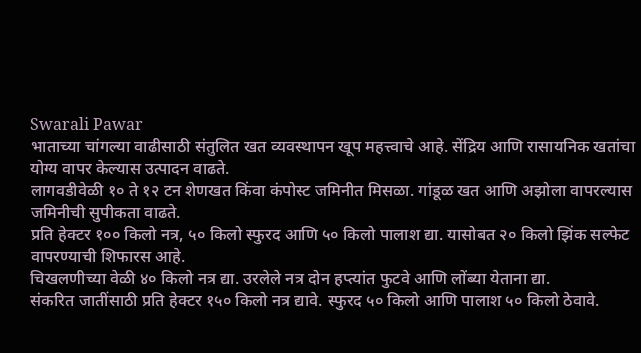Swarali Pawar
भाताच्या चांगल्या वाढीसाठी संतुलित खत व्यवस्थापन खूप महत्त्वाचे आहे. सेंद्रिय आणि रासायनिक खतांचा योग्य वापर केल्यास उत्पादन वाढते.
लागवडीवेळी १० ते १२ टन शेणखत किंवा कंपोस्ट जमिनीत मिसळा. गांडूळ खत आणि अझोला वापरल्यास जमिनीची सुपीकता वाढते.
प्रति हेक्टर १०० किलो नत्र, ५० किलो स्फुरद आणि ५० किलो पालाश द्या. यासोबत २० किलो झिंक सल्फेट वापरण्याची शिफारस आहे.
चिखलणीच्या वेळी ४० किलो नत्र द्या. उरलेले नत्र दोन हप्त्यांत फुटवे आणि लोंब्या येताना द्या.
संकरित जातींसाठी प्रति हेक्टर १५० किलो नत्र द्यावे. स्फुरद ५० किलो आणि पालाश ५० किलो ठेवावे.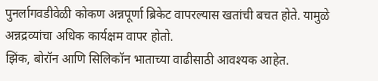पुनर्लागवडीवेळी कोकण अन्नपूर्णा ब्रिकेट वापरल्यास खतांची बचत होते. यामुळे अन्नद्रव्यांचा अधिक कार्यक्षम वापर होतो.
झिंक, बोरॉन आणि सिलिकॉन भाताच्या वाढीसाठी आवश्यक आहेत.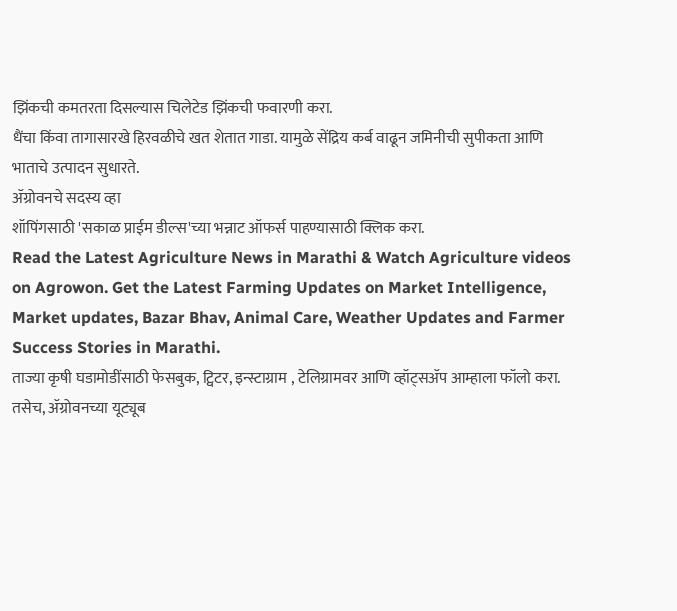झिंकची कमतरता दिसल्यास चिलेटेड झिंकची फवारणी करा.
धैंचा किंवा तागासारखे हिरवळीचे खत शेतात गाडा. यामुळे सेंद्रिय कर्ब वाढून जमिनीची सुपीकता आणि भाताचे उत्पादन सुधारते.
ॲग्रोवनचे सदस्य व्हा
शॉपिंगसाठी 'सकाळ प्राईम डील्स'च्या भन्नाट ऑफर्स पाहण्यासाठी क्लिक करा.
Read the Latest Agriculture News in Marathi & Watch Agriculture videos on Agrowon. Get the Latest Farming Updates on Market Intelligence, Market updates, Bazar Bhav, Animal Care, Weather Updates and Farmer Success Stories in Marathi.
ताज्या कृषी घडामोडींसाठी फेसबुक, ट्विटर, इन्स्टाग्राम , टेलिग्रामवर आणि व्हॉट्सॲप आम्हाला फॉलो करा. तसेच, ॲग्रोवनच्या यूट्यूब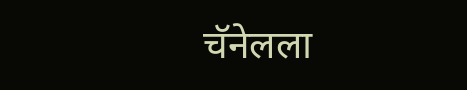चॅनेलला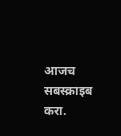आजच सबस्क्राइब करा.